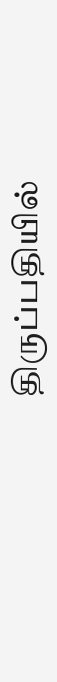திருப்பதியில்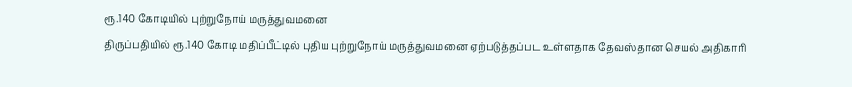ரூ.140 கோடியில் புற்றுநோய் மருத்துவமனை
திருப்பதியில் ரூ.140 கோடி மதிப்பீட்டில் புதிய புற்றுநோய் மருத்துவமனை ஏற்படுத்தப்பட உள்ளதாக தேவஸ்தான செயல் அதிகாரி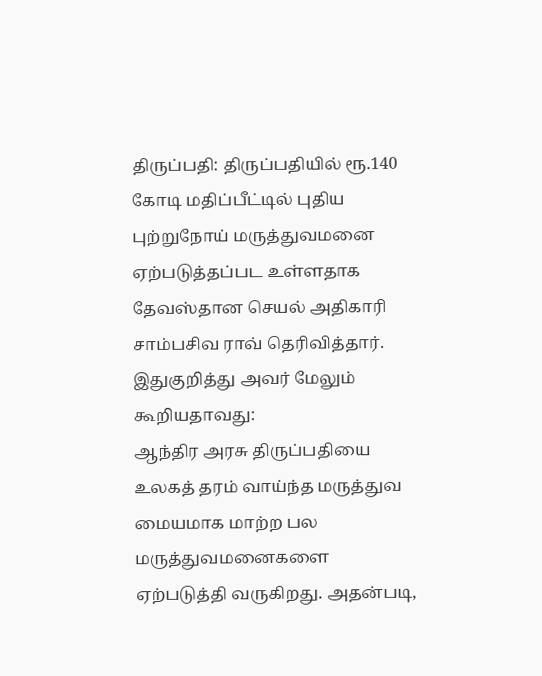திருப்பதி: திருப்பதியில் ரூ.140 கோடி மதிப்பீட்டில் புதிய புற்றுநோய் மருத்துவமனை ஏற்படுத்தப்பட உள்ளதாக தேவஸ்தான செயல் அதிகாரி சாம்பசிவ ராவ் தெரிவித்தார்.
இதுகுறித்து அவர் மேலும் கூறியதாவது:
ஆந்திர அரசு திருப்பதியை உலகத் தரம் வாய்ந்த மருத்துவ மையமாக மாற்ற பல மருத்துவமனைகளை ஏற்படுத்தி வருகிறது. அதன்படி,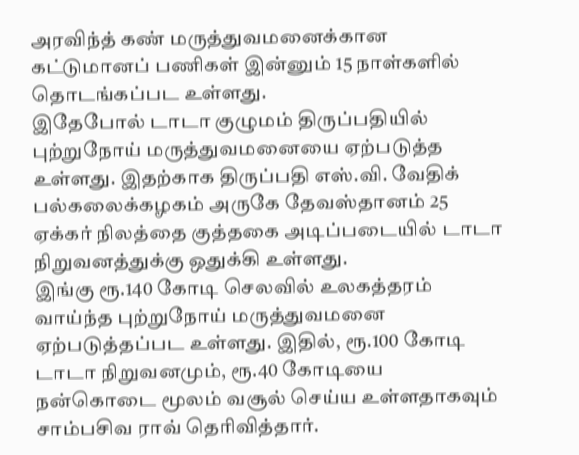அரவிந்த் கண் மருத்துவமனைக்கான கட்டுமானப் பணிகள் இன்னும் 15 நாள்களில் தொடங்கப்பட உள்ளது.
இதேபோல் டாடா குழுமம் திருப்பதியில் புற்றுநோய் மருத்துவமனையை ஏற்படுத்த உள்ளது. இதற்காக திருப்பதி எஸ்.வி. வேதிக் பல்கலைக்கழகம் அருகே தேவஸ்தானம் 25 ஏக்கர் நிலத்தை குத்தகை அடிப்படையில் டாடா நிறுவனத்துக்கு ஒதுக்கி உள்ளது.
இங்கு ரூ.140 கோடி செலவில் உலகத்தரம் வாய்ந்த புற்றுநோய் மருத்துவமனை ஏற்படுத்தப்பட உள்ளது. இதில், ரூ.100 கோடி டாடா நிறுவனமும், ரூ.40 கோடியை நன்கொடை மூலம் வசூல் செய்ய உள்ளதாகவும் சாம்பசிவ ராவ் தெரிவித்தார்.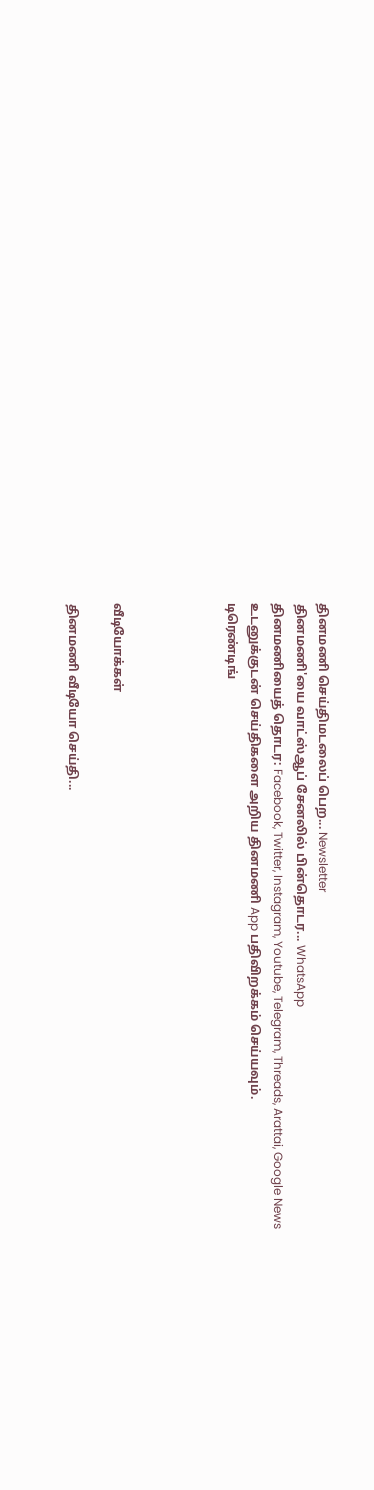தினமணி செய்திமடலைப் பெற... Newsletter
தினமணி'யை வாட்ஸ்ஆப் சேனலில் பின்தொடர... WhatsApp
தினமணியைத் தொடர: Facebook, Twitter, Instagram, Youtube, Telegram, Threads, Arattai, Google News
உடனுக்குடன் செய்திகளை அறிய தினமணி App பதிவிறக்கம் செய்யவும்.
டிரெண்டிங்




வீடியோக்கள்

தினமணி வீடியோ செய்தி...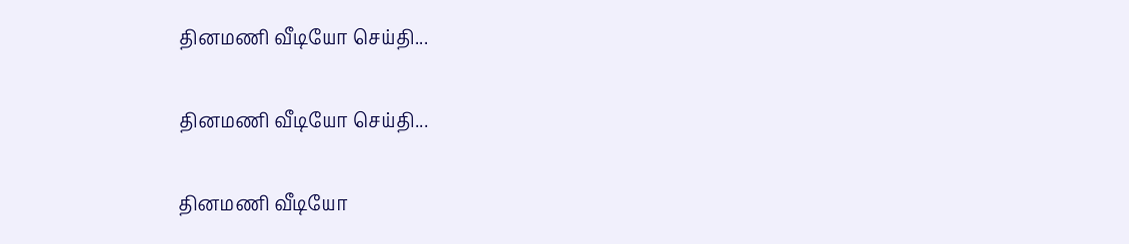தினமணி வீடியோ செய்தி...

தினமணி வீடியோ செய்தி...

தினமணி வீடியோ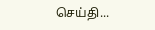செய்தி...